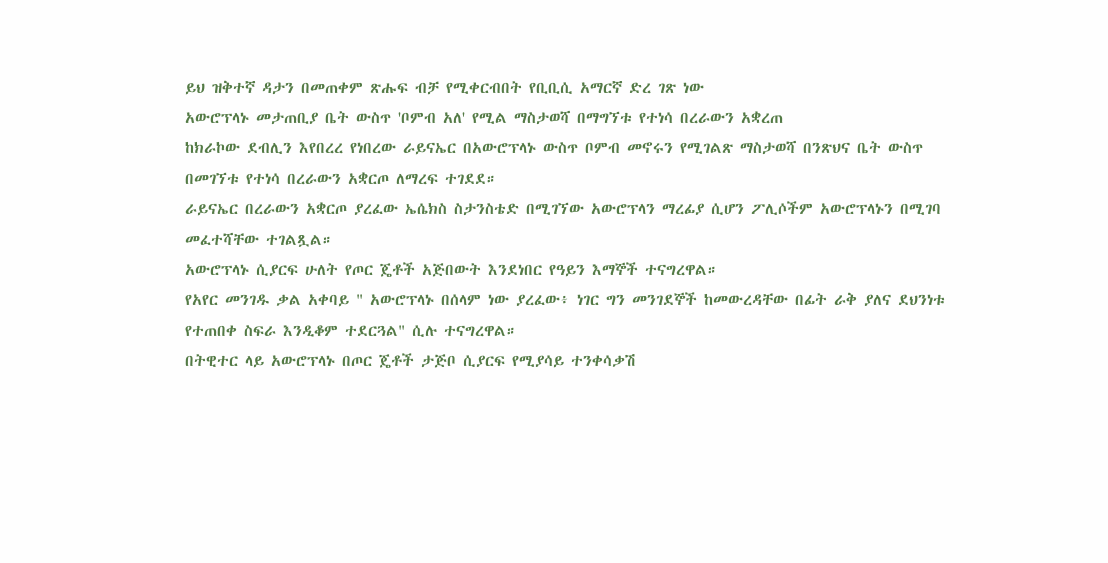ይህ ዝቅተኛ ዳታን በመጠቀም ጽሑፍ ብቻ የሚቀርብበት የቢቢሲ አማርኛ ድረ ገጽ ነው
አውሮፕላኑ መታጠቢያ ቤት ውስጥ 'ቦምብ አለ' የሚል ማስታወሻ በማግኘቱ የተነሳ በረራውን አቋረጠ
ከክራኮው ደብሊን እየበረረ የነበረው ራይናኤር በአውሮፕላኑ ውስጥ ቦምብ መኖሩን የሚገልጽ ማስታወሻ በንጽህና ቤት ውስጥ በመገኘቱ የተነሳ በረራውን አቋርጦ ለማረፍ ተገደደ።
ራይናኤር በረራውን አቋርጦ ያረፈው ኤሴክስ ስታንስቴድ በሚገኘው አውሮፕላን ማረፊያ ሲሆን ፖሊሶችም አውሮፕላኑን በሚገባ መፈተሻቸው ተገልጿል።
አውሮፕላኑ ሲያርፍ ሁለት የጦር ጄቶች አጅበውት እንደነበር የዓይን እማኞች ተናግረዋል።
የአየር መንገዱ ቃል አቀባይ " አውሮፕላኑ በሰላም ነው ያረፈው፥ ነገር ግን መንገደኞች ከመውረዳቸው በፊት ራቅ ያለና ደህንነቱ የተጠበቀ ስፍራ እንዲቆም ተደርጓል" ሲሉ ተናግረዋል።
በትዊተር ላይ አውሮፕላኑ በጦር ጄቶች ታጅቦ ሲያርፍ የሚያሳይ ተንቀሳቃሽ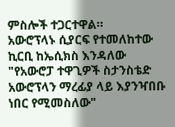ምስሎች ተጋርተዋል።
አውሮፕላኑ ሲያርፍ የተመለከተው ኪርቢ ከኤሲክስ እንዳለው "የአውሮፓ ተዋጊዎች ስታንስቴድ አውሮፕላን ማረፊያ ላይ እያንዣበቡ ነበር የሚመስለው"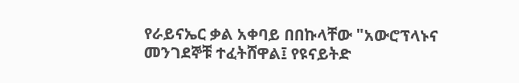የራይናኤር ቃል አቀባይ በበኩላቸው "አውሮፕላኑና መንገደኞቹ ተፈትሸዋል፤ የዩናይትድ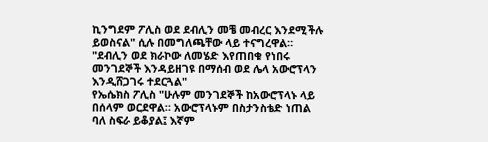ኪንግደም ፖሊስ ወደ ደብሊን መቼ መብረር እንደሚችሉ ይወስናል" ሲሉ በመግለጫቸው ላይ ተናግረዋል።
"ደብሊን ወደ ክራኮው ለመሄድ እየጠበቁ የነበሩ መንገደኞች እንዳይዘገዩ በማሰብ ወደ ሌላ አውሮፕላን እንዲሸጋገሩ ተደርጓል"
የኤሴክስ ፖሊስ "ሁሉም መንገደኞች ከአውሮፕላኑ ላይ በሰላም ወርደዋል። አውሮፕላኑም በስታንስቴድ ነጠል ባለ ስፍራ ይቆያል፤ እኛም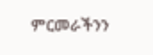ምርመራችንን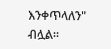እንቀጥላለን" ብሏል።